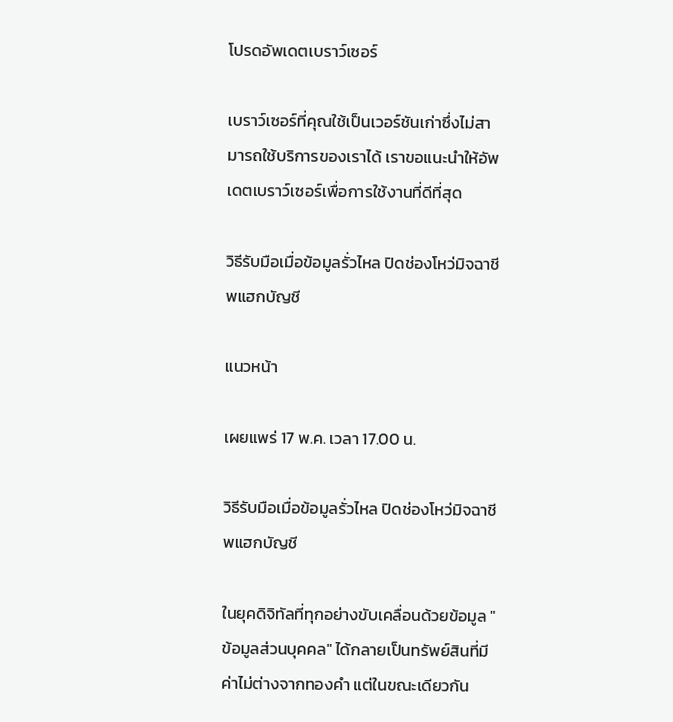โปรดอัพเดตเบราว์เซอร์

เบราว์เซอร์ที่คุณใช้เป็นเวอร์ชันเก่าซึ่งไม่สามารถใช้บริการของเราได้ เราขอแนะนำให้อัพเดตเบราว์เซอร์เพื่อการใช้งานที่ดีที่สุด

วิธีรับมือเมื่อข้อมูลรั่วไหล ปิดช่องโหว่มิจฉาชีพแฮกบัญชี

แนวหน้า

เผยแพร่ 17 พ.ค. เวลา 17.00 น.

วิธีรับมือเมื่อข้อมูลรั่วไหล ปิดช่องโหว่มิจฉาชีพแฮกบัญชี

ในยุคดิจิทัลที่ทุกอย่างขับเคลื่อนด้วยข้อมูล "ข้อมูลส่วนบุคคล" ได้กลายเป็นทรัพย์สินที่มีค่าไม่ต่างจากทองคำ แต่ในขณะเดียวกัน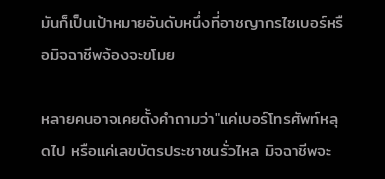มันก็เป็นเป้าหมายอันดับหนึ่งที่อาชญากรไซเบอร์หรือมิจฉาชีพจ้องจะขโมย

หลายคนอาจเคยตั้งคำถามว่า"แค่เบอร์โทรศัพท์หลุดไป หรือแค่เลขบัตรประชาชนรั่วไหล มิจฉาชีพจะ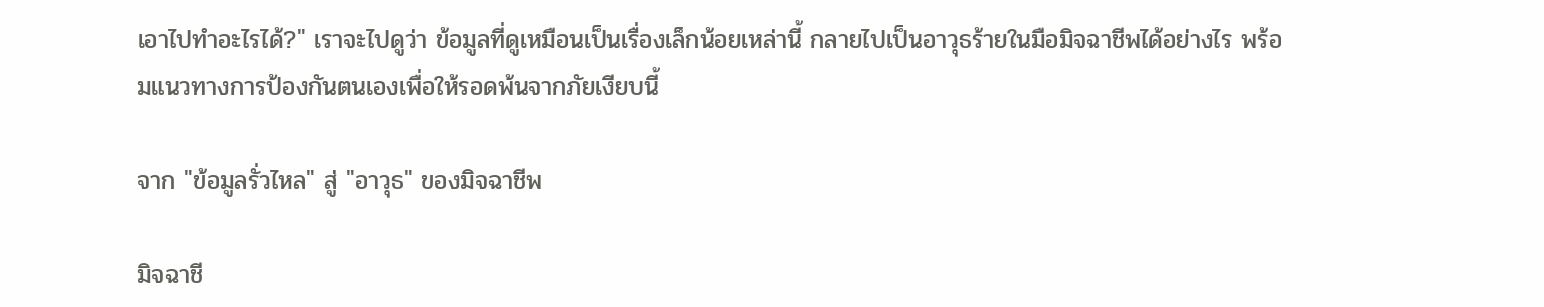เอาไปทำอะไรได้?" เราจะไปดูว่า ข้อมูลที่ดูเหมือนเป็นเรื่องเล็กน้อยเหล่านี้ กลายไปเป็นอาวุธร้ายในมือมิจฉาชีพได้อย่างไร พร้อมแนวทางการป้องกันตนเองเพื่อให้รอดพ้นจากภัยเงียบนี้

จาก "ข้อมูลรั่วไหล" สู่ "อาวุธ" ของมิจฉาชีพ

มิจฉาชี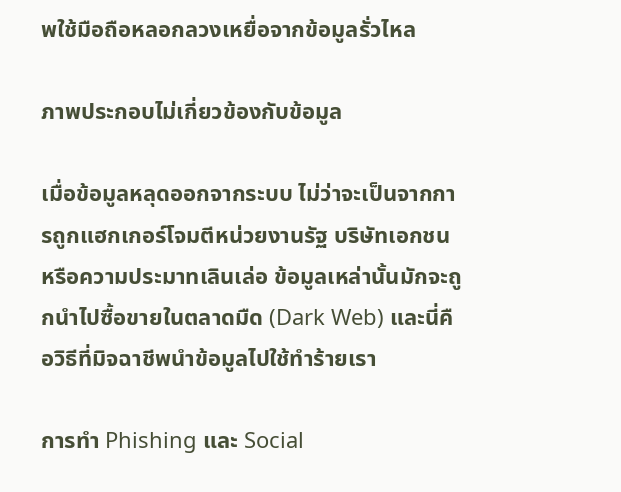พใช้มือถือหลอกลวงเหยื่อจากข้อมูลรั่วไหล

ภาพประกอบไม่เกี่ยวข้องกับข้อมูล

เมื่อข้อมูลหลุดออกจากระบบ ไม่ว่าจะเป็นจากการถูกแฮกเกอร์โจมตีหน่วยงานรัฐ บริษัทเอกชน หรือความประมาทเลินเล่อ ข้อมูลเหล่านั้นมักจะถูกนำไปซื้อขายในตลาดมืด (Dark Web) และนี่คือวิธีที่มิจฉาชีพนำข้อมูลไปใช้ทำร้ายเรา

การทำ Phishing และ Social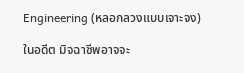Engineering (หลอกลวงแบบเจาะจง)

ในอดีต มิจฉาชีพอาจจะ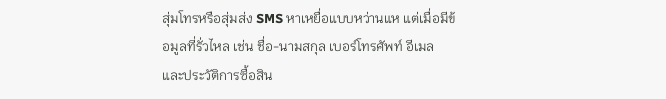สุ่มโทรหรือสุ่มส่ง SMS หาเหยื่อแบบหว่านแห แต่เมื่อมีข้อมูลที่รั่วไหล เช่น ชื่อ-นามสกุล เบอร์โทรศัพท์ อีเมล และประวัติการซื้อสิน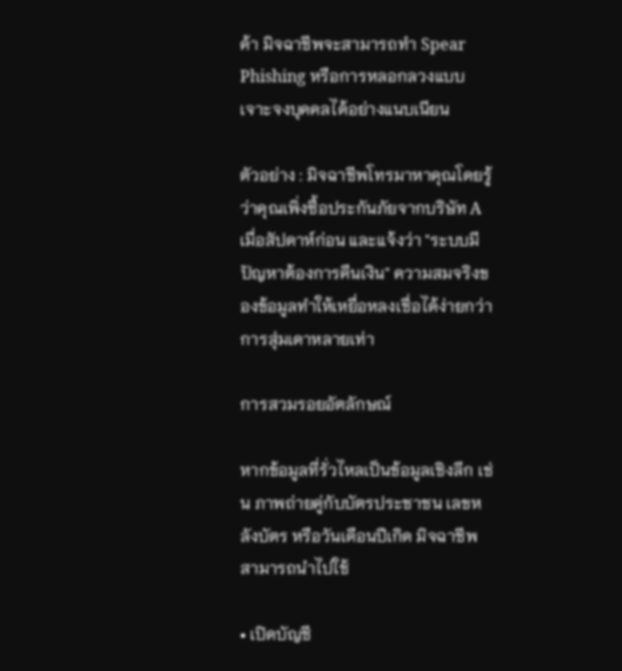ค้า มิจฉาชีพจะสามารถทำ Spear Phishing หรือการหลอกลวงแบบเจาะจงบุคคลได้อย่างแนบเนียน

ตัวอย่าง : มิจฉาชีพโทรมาหาคุณโดยรู้ว่าคุณเพิ่งซื้อประกันภัยจากบริษัท A เมื่อสัปดาห์ก่อน และแจ้งว่า "ระบบมีปัญหาต้องการคืนเงิน" ความสมจริงของข้อมูลทำให้เหยื่อหลงเชื่อได้ง่ายกว่าการสุ่มเดาหลายเท่า

การสวมรอยอัตลักษณ์

หากข้อมูลที่รั่วไหลเป็นข้อมูลเชิงลึก เช่น ภาพถ่ายคู่กับบัตรประชาชน เลขหลังบัตร หรือวันเดือนปีเกิด มิจฉาชีพสามารถนำไปใช้

• เปิดบัญชี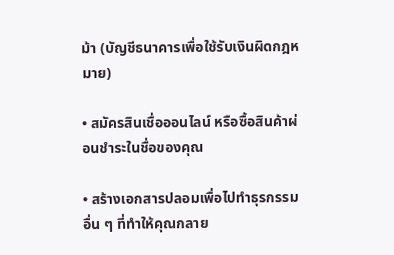ม้า (บัญชีธนาคารเพื่อใช้รับเงินผิดกฎหมาย)

• สมัครสินเชื่อออนไลน์ หรือซื้อสินค้าผ่อนชำระในชื่อของคุณ

• สร้างเอกสารปลอมเพื่อไปทำธุรกรรมอื่น ๆ ที่ทำให้คุณกลาย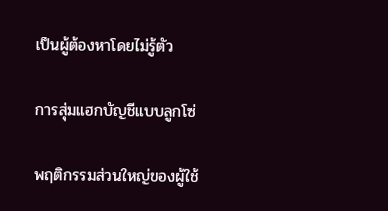เป็นผู้ต้องหาโดยไม่รู้ตัว

การสุ่มแฮกบัญชีแบบลูกโซ่

พฤติกรรมส่วนใหญ่ของผู้ใช้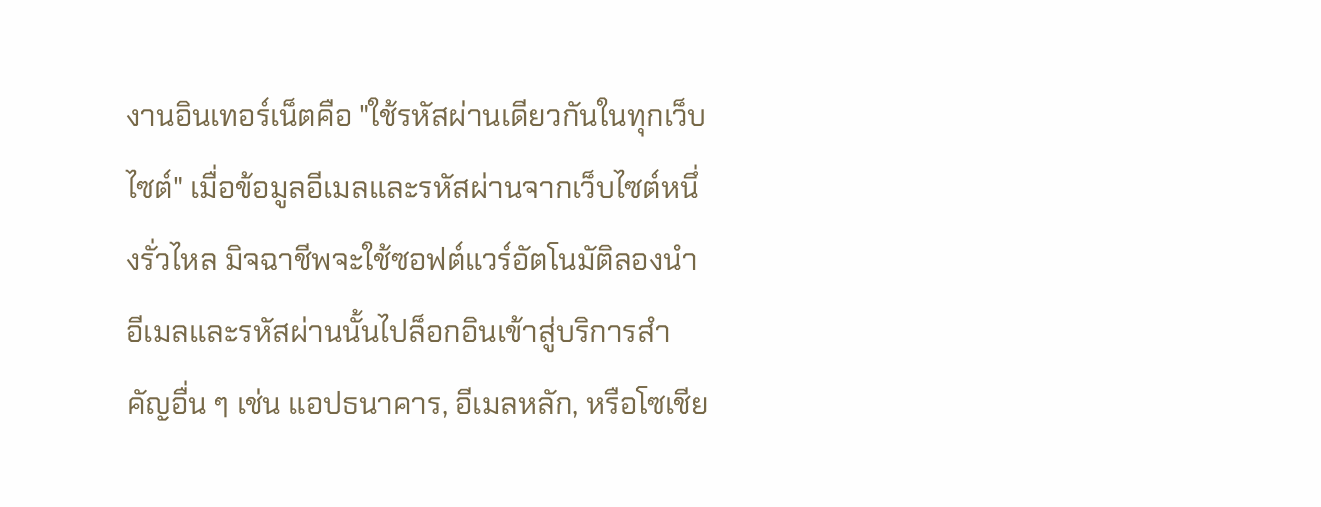งานอินเทอร์เน็ตคือ "ใช้รหัสผ่านเดียวกันในทุกเว็บไซต์" เมื่อข้อมูลอีเมลและรหัสผ่านจากเว็บไซต์หนึ่งรั่วไหล มิจฉาชีพจะใช้ซอฟต์แวร์อัตโนมัติลองนำอีเมลและรหัสผ่านนั้นไปล็อกอินเข้าสู่บริการสำคัญอื่น ๆ เช่น แอปธนาคาร, อีเมลหลัก, หรือโซเชีย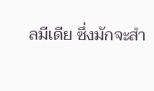ลมีเดีย ซึ่งมักจะสำ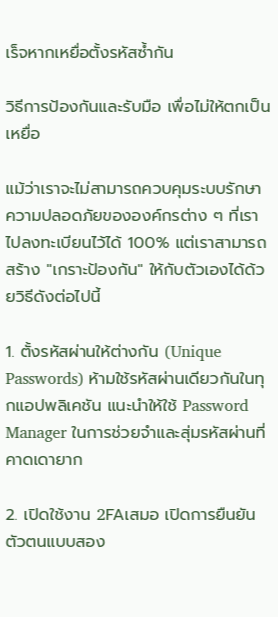เร็จหากเหยื่อตั้งรหัสซ้ำกัน

วิธีการป้องกันและรับมือ เพื่อไม่ให้ตกเป็นเหยื่อ

แม้ว่าเราจะไม่สามารถควบคุมระบบรักษาความปลอดภัยขององค์กรต่าง ๆ ที่เราไปลงทะเบียนไว้ได้ 100% แต่เราสามารถสร้าง "เกราะป้องกัน" ให้กับตัวเองได้ด้วยวิธีดังต่อไปนี้

1. ตั้งรหัสผ่านให้ต่างกัน (Unique Passwords) ห้ามใช้รหัสผ่านเดียวกันในทุกแอปพลิเคชัน แนะนำให้ใช้ Password Manager ในการช่วยจำและสุ่มรหัสผ่านที่คาดเดายาก

2. เปิดใช้งาน 2FAเสมอ เปิดการยืนยันตัวตนแบบสอง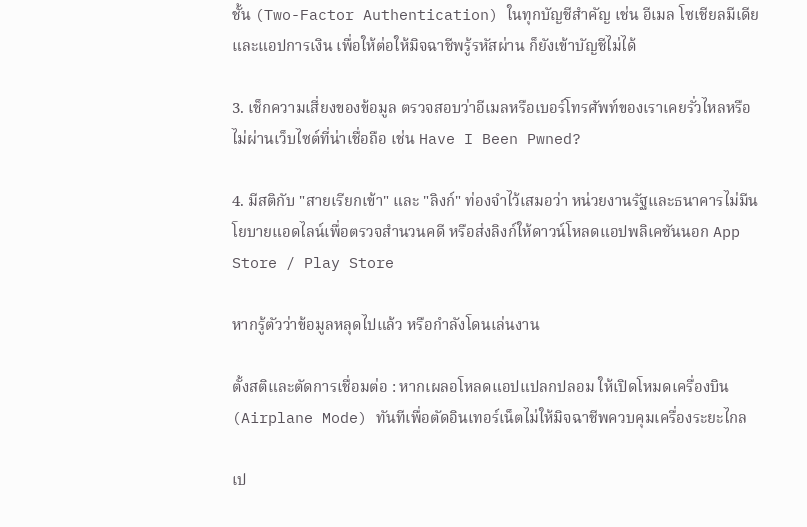ชั้น (Two-Factor Authentication) ในทุกบัญชีสำคัญ เช่น อีเมล โซเชียลมีเดีย และแอปการเงิน เพื่อให้ต่อให้มิจฉาชีพรู้รหัสผ่าน ก็ยังเข้าบัญชีไม่ได้

3. เช็กความเสี่ยงของข้อมูล ตรวจสอบว่าอีเมลหรือเบอร์โทรศัพท์ของเราเคยรั่วไหลหรือไม่ผ่านเว็บไซต์ที่น่าเชื่อถือ เช่น Have I Been Pwned?

4. มีสติกับ "สายเรียกเข้า" และ "ลิงก์" ท่องจำไว้เสมอว่า หน่วยงานรัฐและธนาคารไม่มีนโยบายแอดไลน์เพื่อตรวจสำนวนคดี หรือส่งลิงก์ให้ดาวน์โหลดแอปพลิเคชันนอก App Store / Play Store

หากรู้ตัวว่าข้อมูลหลุดไปแล้ว หรือกำลังโดนเล่นงาน

ตั้งสติและตัดการเชื่อมต่อ : หากเผลอโหลดแอปแปลกปลอม ให้เปิดโหมดเครื่องบิน (Airplane Mode) ทันทีเพื่อตัดอินเทอร์เน็ตไม่ให้มิจฉาชีพควบคุมเครื่องระยะไกล

เป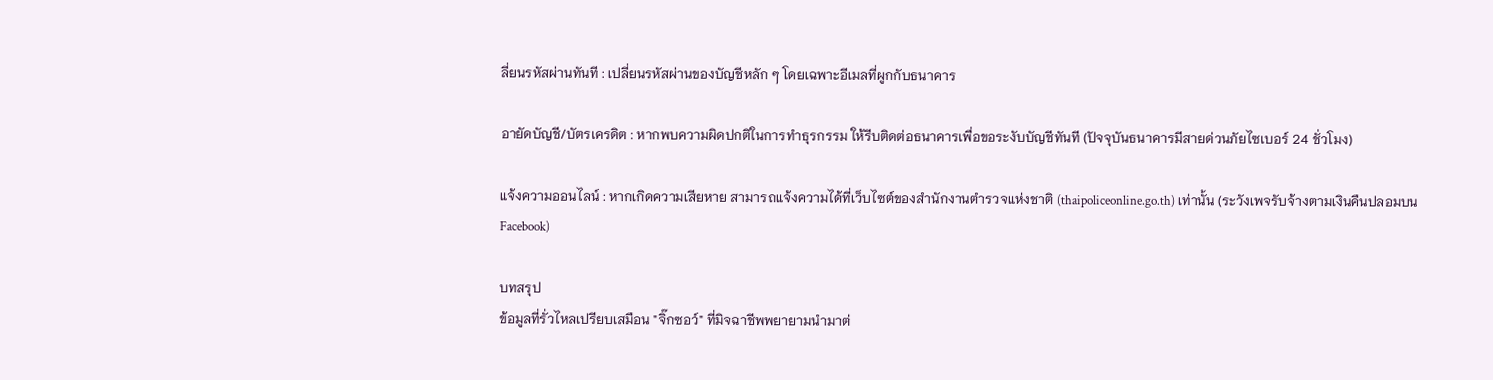ลี่ยนรหัสผ่านทันที : เปลี่ยนรหัสผ่านของบัญชีหลัก ๆ โดยเฉพาะอีเมลที่ผูกกับธนาคาร

อายัดบัญชี/บัตรเครดิต : หากพบความผิดปกติในการทำธุรกรรม ให้รีบติดต่อธนาคารเพื่อขอระงับบัญชีทันที (ปัจจุบันธนาคารมีสายด่วนภัยไซเบอร์ 24 ชั่วโมง)

แจ้งความออนไลน์ : หากเกิดความเสียหาย สามารถแจ้งความได้ที่เว็บไซต์ของสำนักงานตำรวจแห่งชาติ (thaipoliceonline.go.th) เท่านั้น (ระวังเพจรับจ้างตามเงินคืนปลอมบน Facebook)

บทสรุป
ข้อมูลที่รั่วไหลเปรียบเสมือน "จิ๊กซอว์" ที่มิจฉาชีพพยายามนำมาต่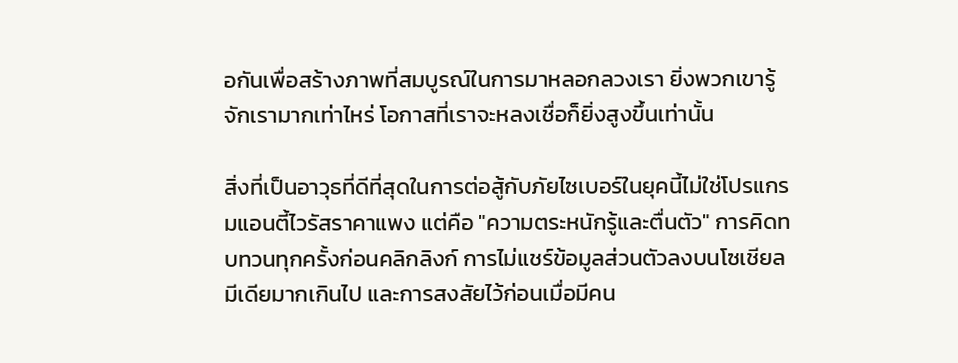อกันเพื่อสร้างภาพที่สมบูรณ์ในการมาหลอกลวงเรา ยิ่งพวกเขารู้จักเรามากเท่าไหร่ โอกาสที่เราจะหลงเชื่อก็ยิ่งสูงขึ้นเท่านั้น

สิ่งที่เป็นอาวุธที่ดีที่สุดในการต่อสู้กับภัยไซเบอร์ในยุคนี้ไม่ใช่โปรแกรมแอนตี้ไวรัสราคาแพง แต่คือ "ความตระหนักรู้และตื่นตัว" การคิดทบทวนทุกครั้งก่อนคลิกลิงก์ การไม่แชร์ข้อมูลส่วนตัวลงบนโซเชียลมีเดียมากเกินไป และการสงสัยไว้ก่อนเมื่อมีคน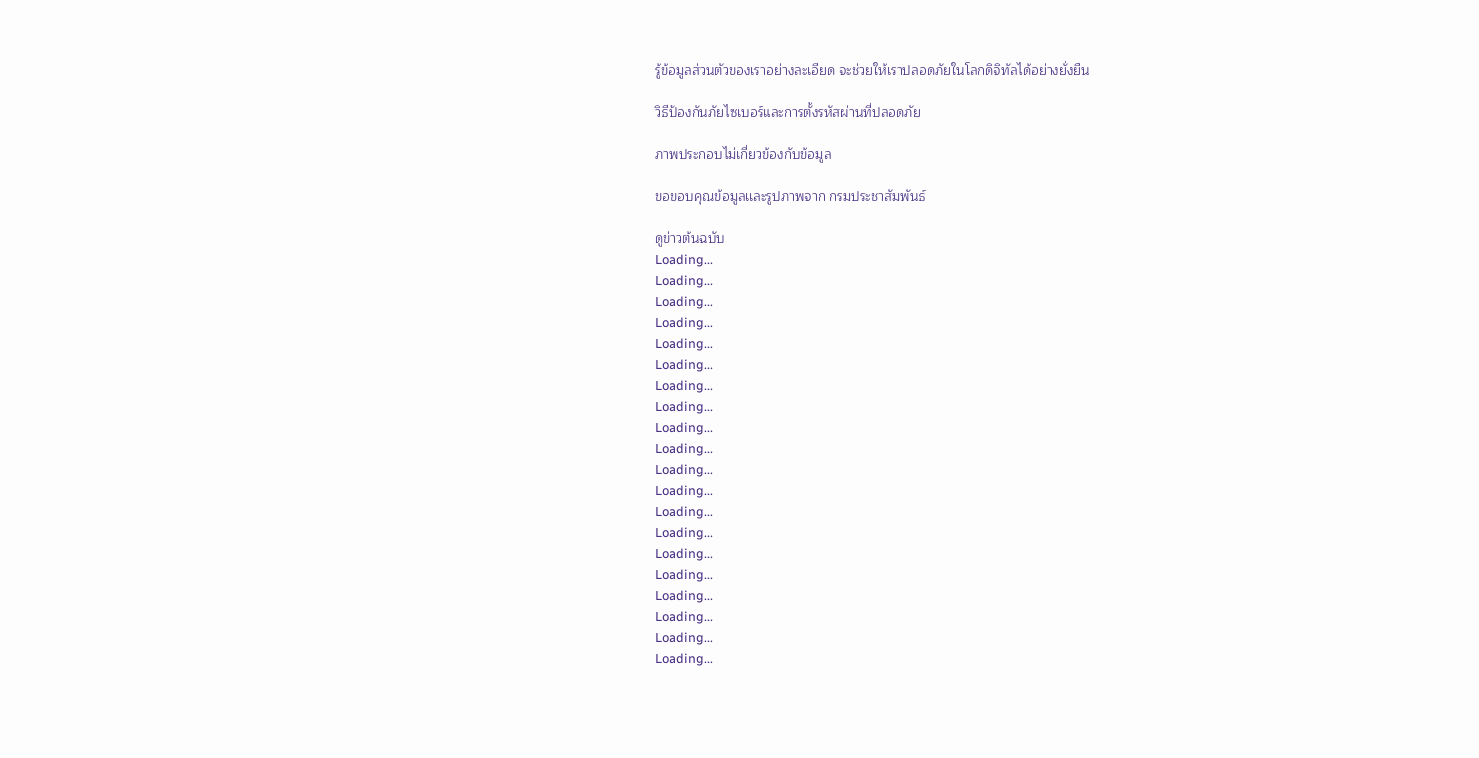รู้ข้อมูลส่วนตัวของเราอย่างละเอียด จะช่วยให้เราปลอดภัยในโลกดิจิทัลได้อย่างยั่งยืน

วิธีป้องกันภัยไซเบอร์และการตั้งรหัสผ่านที่ปลอดภัย

ภาพประกอบไม่เกี่ยวข้องกับข้อมูล

ขอขอบคุณข้อมูลเเละรูปภาพจาก กรมประชาสัมพันธ์

ดูข่าวต้นฉบับ
Loading...
Loading...
Loading...
Loading...
Loading...
Loading...
Loading...
Loading...
Loading...
Loading...
Loading...
Loading...
Loading...
Loading...
Loading...
Loading...
Loading...
Loading...
Loading...
Loading...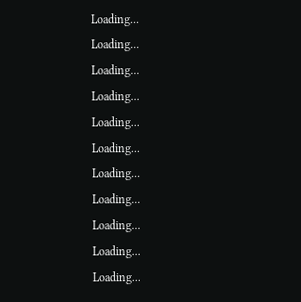Loading...
Loading...
Loading...
Loading...
Loading...
Loading...
Loading...
Loading...
Loading...
Loading...
Loading...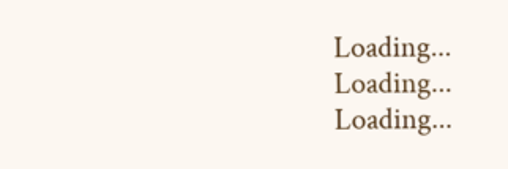Loading...
Loading...
Loading...